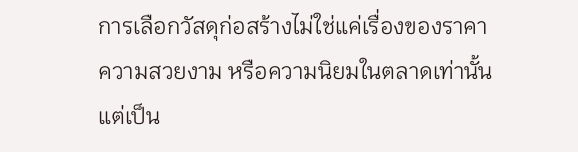การเลือกวัสดุก่อสร้างไม่ใช่แค่เรื่องของราคา ความสวยงาม หรือความนิยมในตลาดเท่านั้น แต่เป็น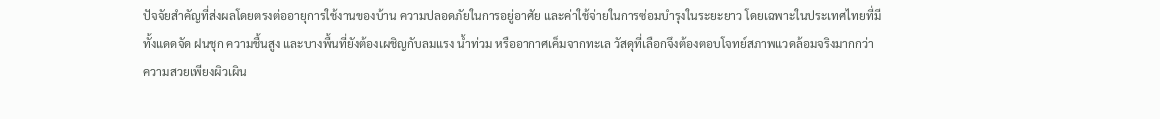ปัจจัยสำคัญที่ส่งผลโดยตรงต่ออายุการใช้งานของบ้าน ความปลอดภัยในการอยู่อาศัย และค่าใช้จ่ายในการซ่อมบำรุงในระยะยาว โดยเฉพาะในประเทศไทยที่มีทั้งแดดจัด ฝนชุก ความชื้นสูง และบางพื้นที่ยังต้องเผชิญกับลมแรง น้ำท่วม หรืออากาศเค็มจากทะเล วัสดุที่เลือกจึงต้องตอบโจทย์สภาพแวดล้อมจริงมากกว่าความสวยเพียงผิวเผิน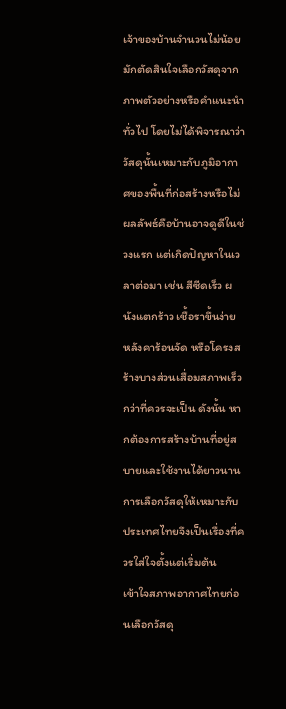เจ้าของบ้านจำนวนไม่น้อยมักตัดสินใจเลือกวัสดุจากภาพตัวอย่างหรือคำแนะนำทั่วไป โดยไม่ได้พิจารณาว่าวัสดุนั้นเหมาะกับภูมิอากาศของพื้นที่ก่อสร้างหรือไม่ ผลลัพธ์คือบ้านอาจดูดีในช่วงแรก แต่เกิดปัญหาในเวลาต่อมา เช่น สีซีดเร็ว ผนังแตกร้าว เชื้อราขึ้นง่าย หลังคาร้อนจัด หรือโครงสร้างบางส่วนเสื่อมสภาพเร็วกว่าที่ควรจะเป็น ดังนั้น หากต้องการสร้างบ้านที่อยู่สบายและใช้งานได้ยาวนาน การเลือกวัสดุให้เหมาะกับประเทศไทยจึงเป็นเรื่องที่ควรใส่ใจตั้งแต่เริ่มต้น
เข้าใจสภาพอากาศไทยก่อนเลือกวัสดุ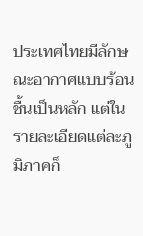ประเทศไทยมีลักษณะอากาศแบบร้อนชื้นเป็นหลัก แต่ในรายละเอียดแต่ละภูมิภาคก็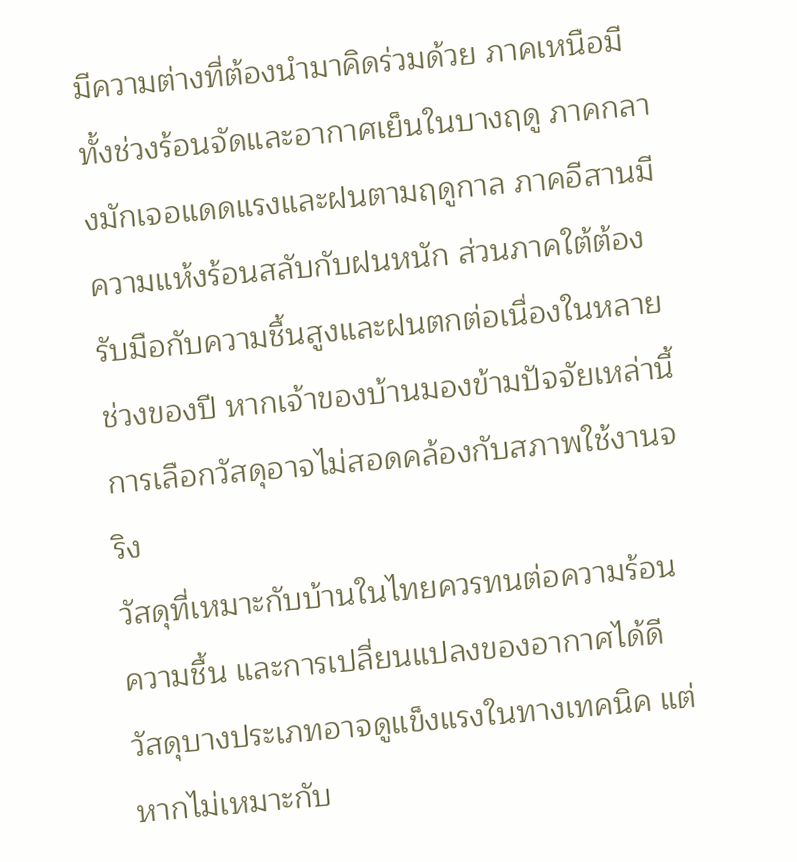มีความต่างที่ต้องนำมาคิดร่วมด้วย ภาคเหนือมีทั้งช่วงร้อนจัดและอากาศเย็นในบางฤดู ภาคกลางมักเจอแดดแรงและฝนตามฤดูกาล ภาคอีสานมีความแห้งร้อนสลับกับฝนหนัก ส่วนภาคใต้ต้องรับมือกับความชื้นสูงและฝนตกต่อเนื่องในหลายช่วงของปี หากเจ้าของบ้านมองข้ามปัจจัยเหล่านี้ การเลือกวัสดุอาจไม่สอดคล้องกับสภาพใช้งานจริง
วัสดุที่เหมาะกับบ้านในไทยควรทนต่อความร้อน ความชื้น และการเปลี่ยนแปลงของอากาศได้ดี วัสดุบางประเภทอาจดูแข็งแรงในทางเทคนิค แต่หากไม่เหมาะกับ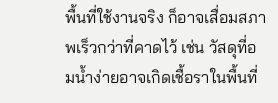พื้นที่ใช้งานจริง ก็อาจเสื่อมสภาพเร็วกว่าที่คาดไว้ เช่น วัสดุที่อมน้ำง่ายอาจเกิดเชื้อราในพื้นที่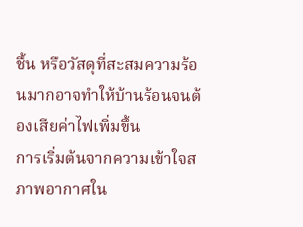ชื้น หรือวัสดุที่สะสมความร้อนมากอาจทำให้บ้านร้อนจนต้องเสียค่าไฟเพิ่มขึ้น
การเริ่มต้นจากความเข้าใจสภาพอากาศใน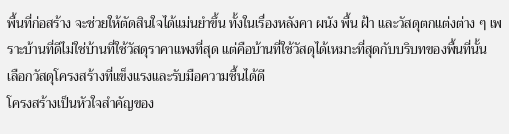พื้นที่ก่อสร้าง จะช่วยให้ตัดสินใจได้แม่นยำขึ้น ทั้งในเรื่องหลังคา ผนัง พื้น ฝ้า และวัสดุตกแต่งต่าง ๆ เพราะบ้านที่ดีไม่ใช่บ้านที่ใช้วัสดุราคาแพงที่สุด แต่คือบ้านที่ใช้วัสดุได้เหมาะที่สุดกับบริบทของพื้นที่นั้น
เลือกวัสดุโครงสร้างที่แข็งแรงและรับมือความชื้นได้ดี
โครงสร้างเป็นหัวใจสำคัญของ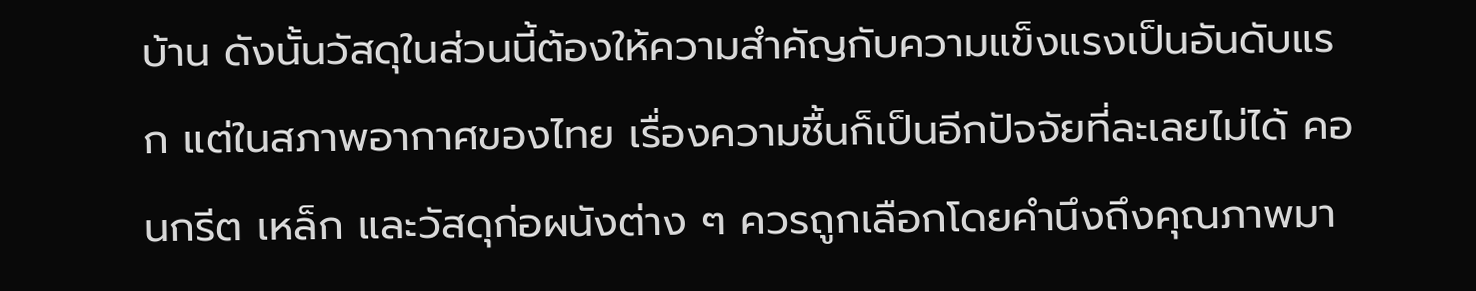บ้าน ดังนั้นวัสดุในส่วนนี้ต้องให้ความสำคัญกับความแข็งแรงเป็นอันดับแรก แต่ในสภาพอากาศของไทย เรื่องความชื้นก็เป็นอีกปัจจัยที่ละเลยไม่ได้ คอนกรีต เหล็ก และวัสดุก่อผนังต่าง ๆ ควรถูกเลือกโดยคำนึงถึงคุณภาพมา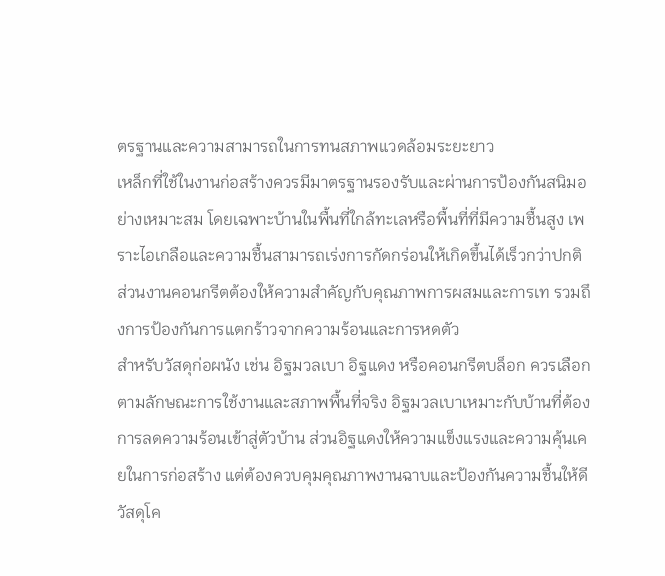ตรฐานและความสามารถในการทนสภาพแวดล้อมระยะยาว
เหล็กที่ใช้ในงานก่อสร้างควรมีมาตรฐานรองรับและผ่านการป้องกันสนิมอย่างเหมาะสม โดยเฉพาะบ้านในพื้นที่ใกล้ทะเลหรือพื้นที่ที่มีความชื้นสูง เพราะไอเกลือและความชื้นสามารถเร่งการกัดกร่อนให้เกิดขึ้นได้เร็วกว่าปกติ ส่วนงานคอนกรีตต้องให้ความสำคัญกับคุณภาพการผสมและการเท รวมถึงการป้องกันการแตกร้าวจากความร้อนและการหดตัว
สำหรับวัสดุก่อผนัง เช่น อิฐมวลเบา อิฐแดง หรือคอนกรีตบล็อก ควรเลือกตามลักษณะการใช้งานและสภาพพื้นที่จริง อิฐมวลเบาเหมาะกับบ้านที่ต้องการลดความร้อนเข้าสู่ตัวบ้าน ส่วนอิฐแดงให้ความแข็งแรงและความคุ้นเคยในการก่อสร้าง แต่ต้องควบคุมคุณภาพงานฉาบและป้องกันความชื้นให้ดี วัสดุโค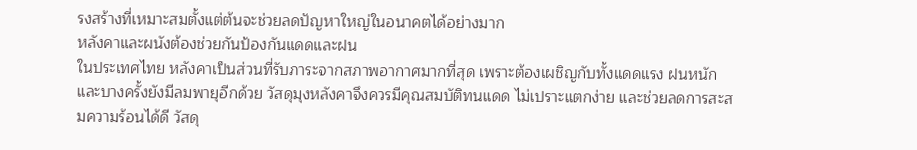รงสร้างที่เหมาะสมตั้งแต่ต้นจะช่วยลดปัญหาใหญ่ในอนาคตได้อย่างมาก
หลังคาและผนังต้องช่วยกันป้องกันแดดและฝน
ในประเทศไทย หลังคาเป็นส่วนที่รับภาระจากสภาพอากาศมากที่สุด เพราะต้องเผชิญกับทั้งแดดแรง ฝนหนัก และบางครั้งยังมีลมพายุอีกด้วย วัสดุมุงหลังคาจึงควรมีคุณสมบัติทนแดด ไม่เปราะแตกง่าย และช่วยลดการสะสมความร้อนได้ดี วัสดุ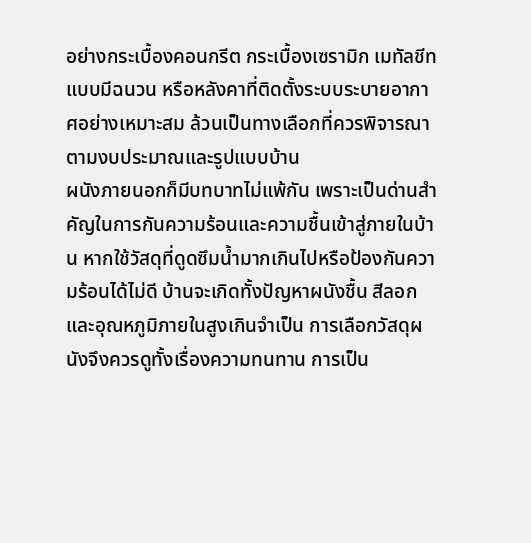อย่างกระเบื้องคอนกรีต กระเบื้องเซรามิก เมทัลชีทแบบมีฉนวน หรือหลังคาที่ติดตั้งระบบระบายอากาศอย่างเหมาะสม ล้วนเป็นทางเลือกที่ควรพิจารณาตามงบประมาณและรูปแบบบ้าน
ผนังภายนอกก็มีบทบาทไม่แพ้กัน เพราะเป็นด่านสำคัญในการกันความร้อนและความชื้นเข้าสู่ภายในบ้าน หากใช้วัสดุที่ดูดซึมน้ำมากเกินไปหรือป้องกันความร้อนได้ไม่ดี บ้านจะเกิดทั้งปัญหาผนังชื้น สีลอก และอุณหภูมิภายในสูงเกินจำเป็น การเลือกวัสดุผนังจึงควรดูทั้งเรื่องความทนทาน การเป็น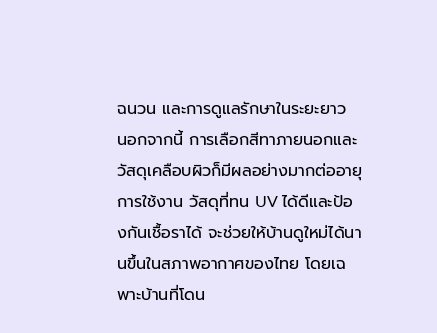ฉนวน และการดูแลรักษาในระยะยาว
นอกจากนี้ การเลือกสีทาภายนอกและวัสดุเคลือบผิวก็มีผลอย่างมากต่ออายุการใช้งาน วัสดุที่ทน UV ได้ดีและป้องกันเชื้อราได้ จะช่วยให้บ้านดูใหม่ได้นานขึ้นในสภาพอากาศของไทย โดยเฉพาะบ้านที่โดน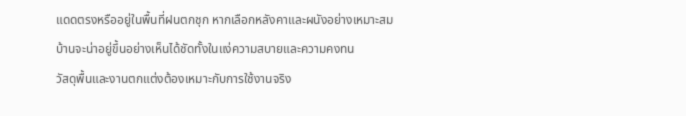แดดตรงหรืออยู่ในพื้นที่ฝนตกชุก หากเลือกหลังคาและผนังอย่างเหมาะสม บ้านจะน่าอยู่ขึ้นอย่างเห็นได้ชัดทั้งในแง่ความสบายและความคงทน
วัสดุพื้นและงานตกแต่งต้องเหมาะกับการใช้งานจริง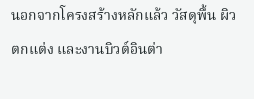นอกจากโครงสร้างหลักแล้ว วัสดุพื้น ผิวตกแต่ง และงานบิวต์อินต่า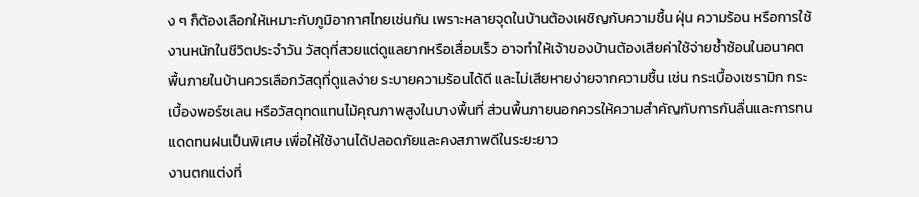ง ๆ ก็ต้องเลือกให้เหมาะกับภูมิอากาศไทยเช่นกัน เพราะหลายจุดในบ้านต้องเผชิญกับความชื้น ฝุ่น ความร้อน หรือการใช้งานหนักในชีวิตประจำวัน วัสดุที่สวยแต่ดูแลยากหรือเสื่อมเร็ว อาจทำให้เจ้าของบ้านต้องเสียค่าใช้จ่ายซ้ำซ้อนในอนาคต
พื้นภายในบ้านควรเลือกวัสดุที่ดูแลง่าย ระบายความร้อนได้ดี และไม่เสียหายง่ายจากความชื้น เช่น กระเบื้องเซรามิก กระเบื้องพอร์ซเลน หรือวัสดุทดแทนไม้คุณภาพสูงในบางพื้นที่ ส่วนพื้นภายนอกควรให้ความสำคัญกับการกันลื่นและการทนแดดทนฝนเป็นพิเศษ เพื่อให้ใช้งานได้ปลอดภัยและคงสภาพดีในระยะยาว
งานตกแต่งที่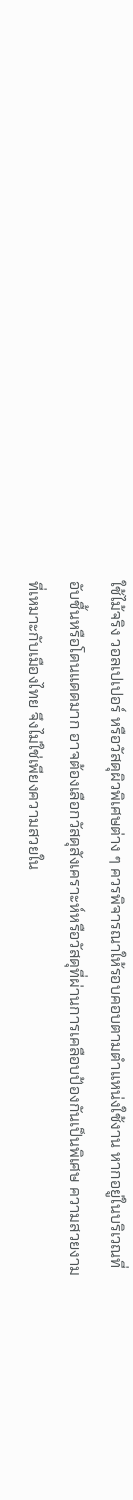ใช้ไม้จริง วอลเปเปอร์ หรือวัสดุผิวพิเศษต่าง ๆ ควรพิจารณาให้รอบคอบตามตำแหน่งใช้งาน หากอยู่ในบริเวณที่อับชื้นหรือโดนแดดมาก อาจต้องเลือกวัสดุสังเคราะห์หรือวัสดุที่ผ่านการเคลือบป้องกันเป็นพิเศษ ความสวยงามที่เหมาะกับเมืองไทย จึงไม่ใช่เพียงความสวยใน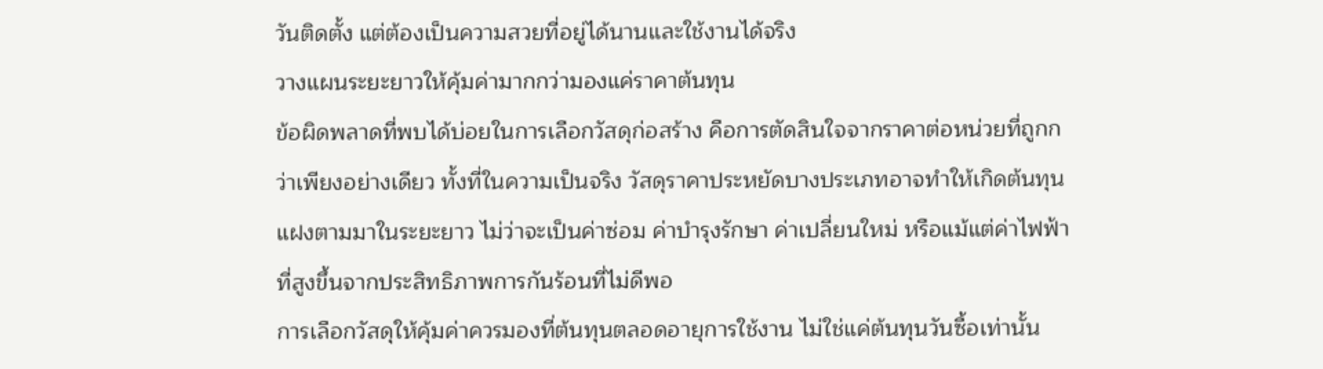วันติดตั้ง แต่ต้องเป็นความสวยที่อยู่ได้นานและใช้งานได้จริง
วางแผนระยะยาวให้คุ้มค่ามากกว่ามองแค่ราคาต้นทุน
ข้อผิดพลาดที่พบได้บ่อยในการเลือกวัสดุก่อสร้าง คือการตัดสินใจจากราคาต่อหน่วยที่ถูกกว่าเพียงอย่างเดียว ทั้งที่ในความเป็นจริง วัสดุราคาประหยัดบางประเภทอาจทำให้เกิดต้นทุนแฝงตามมาในระยะยาว ไม่ว่าจะเป็นค่าซ่อม ค่าบำรุงรักษา ค่าเปลี่ยนใหม่ หรือแม้แต่ค่าไฟฟ้าที่สูงขึ้นจากประสิทธิภาพการกันร้อนที่ไม่ดีพอ
การเลือกวัสดุให้คุ้มค่าควรมองที่ต้นทุนตลอดอายุการใช้งาน ไม่ใช่แค่ต้นทุนวันซื้อเท่านั้น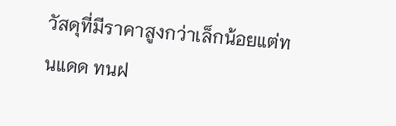วัสดุที่มีราคาสูงกว่าเล็กน้อยแต่ทนแดด ทนฝ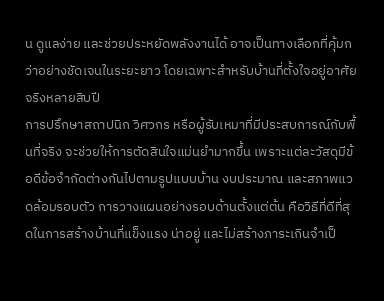น ดูแลง่าย และช่วยประหยัดพลังงานได้ อาจเป็นทางเลือกที่คุ้มกว่าอย่างชัดเจนในระยะยาว โดยเฉพาะสำหรับบ้านที่ตั้งใจอยู่อาศัยจริงหลายสิบปี
การปรึกษาสถาปนิก วิศวกร หรือผู้รับเหมาที่มีประสบการณ์กับพื้นที่จริง จะช่วยให้การตัดสินใจแม่นยำมากขึ้น เพราะแต่ละวัสดุมีข้อดีข้อจำกัดต่างกันไปตามรูปแบบบ้าน งบประมาณ และสภาพแวดล้อมรอบตัว การวางแผนอย่างรอบด้านตั้งแต่ต้น คือวิธีที่ดีที่สุดในการสร้างบ้านที่แข็งแรง น่าอยู่ และไม่สร้างภาระเกินจำเป็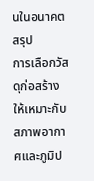นในอนาคต
สรุป
การเลือกวัสดุก่อสร้างให้เหมาะกับสภาพอากาศและภูมิป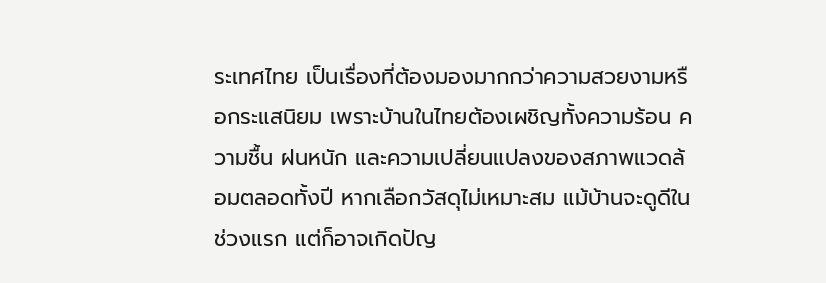ระเทศไทย เป็นเรื่องที่ต้องมองมากกว่าความสวยงามหรือกระแสนิยม เพราะบ้านในไทยต้องเผชิญทั้งความร้อน ความชื้น ฝนหนัก และความเปลี่ยนแปลงของสภาพแวดล้อมตลอดทั้งปี หากเลือกวัสดุไม่เหมาะสม แม้บ้านจะดูดีในช่วงแรก แต่ก็อาจเกิดปัญ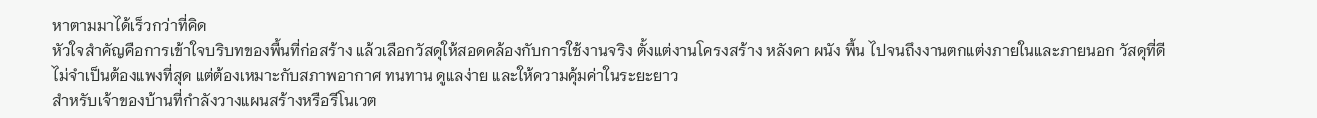หาตามมาได้เร็วกว่าที่คิด
หัวใจสำคัญคือการเข้าใจบริบทของพื้นที่ก่อสร้าง แล้วเลือกวัสดุให้สอดคล้องกับการใช้งานจริง ตั้งแต่งานโครงสร้าง หลังคา ผนัง พื้น ไปจนถึงงานตกแต่งภายในและภายนอก วัสดุที่ดีไม่จำเป็นต้องแพงที่สุด แต่ต้องเหมาะกับสภาพอากาศ ทนทาน ดูแลง่าย และให้ความคุ้มค่าในระยะยาว
สำหรับเจ้าของบ้านที่กำลังวางแผนสร้างหรือรีโนเวต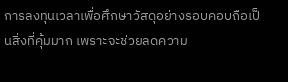การลงทุนเวลาเพื่อศึกษาวัสดุอย่างรอบคอบถือเป็นสิ่งที่คุ้มมาก เพราะจะช่วยลดความ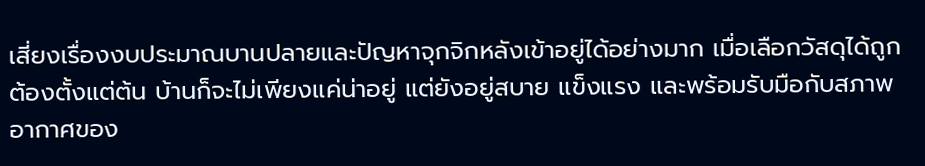เสี่ยงเรื่องงบประมาณบานปลายและปัญหาจุกจิกหลังเข้าอยู่ได้อย่างมาก เมื่อเลือกวัสดุได้ถูกต้องตั้งแต่ต้น บ้านก็จะไม่เพียงแค่น่าอยู่ แต่ยังอยู่สบาย แข็งแรง และพร้อมรับมือกับสภาพอากาศของ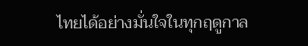ไทยได้อย่างมั่นใจในทุกฤดูกาล